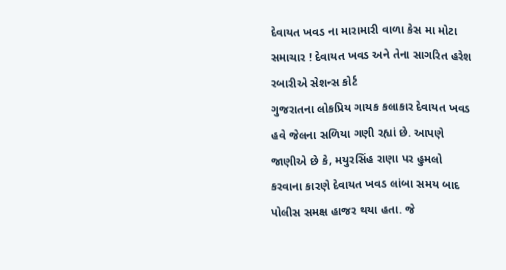દેવાયત ખવડ ના મારામારી વાળા કેસ મા મોટા સમાચાર ! દેવાયત ખવડ અને તેના સાગરિત હરેશ રબારીએ સેશન્સ કોર્ટ
ગુજરાતના લોકપ્રિય ગાયક કલાકાર દેવાયત ખવડ હવે જેલના સળિયા ગણી રહ્યાં છે. આપણે જાણીએ છે કે, મયુરસિંહ રાણા પર હુમલો કરવાના કારણે દેવાયત ખવડ લાંબા સમય બાદ પોલીસ સમક્ષ હાજર થયા હતા. જે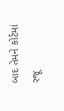બાદ તેમને કોર્ટમાં રજૂ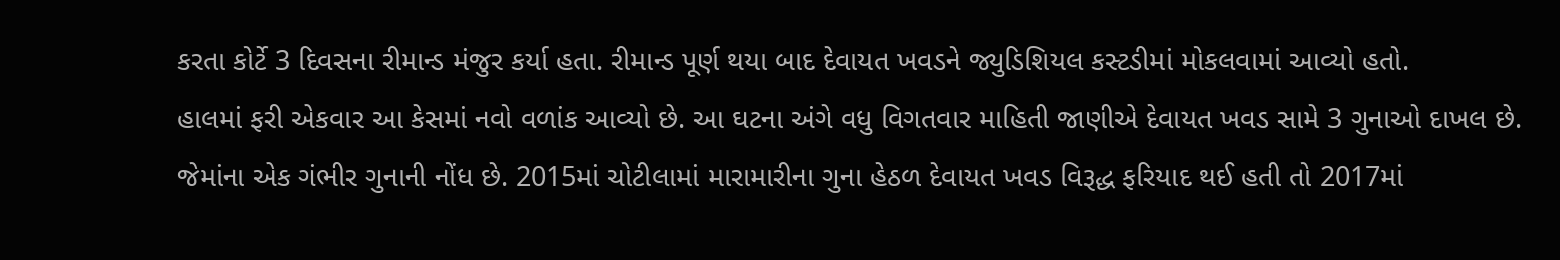કરતા કોર્ટે 3 દિવસના રીમાન્ડ મંજુર કર્યા હતા. રીમાન્ડ પૂર્ણ થયા બાદ દેવાયત ખવડને જ્યુડિશિયલ કસ્ટડીમાં મોકલવામાં આવ્યો હતો.
હાલમાં ફરી એકવાર આ કેસમાં નવો વળાંક આવ્યો છે. આ ઘટના અંગે વધુ વિગતવાર માહિતી જાણીએ દેવાયત ખવડ સામે 3 ગુનાઓ દાખલ છે. જેમાંના એક ગંભીર ગુનાની નોંધ છે. 2015માં ચોટીલામાં મારામારીના ગુના હેઠળ દેવાયત ખવડ વિરૂદ્ધ ફરિયાદ થઈ હતી તો 2017માં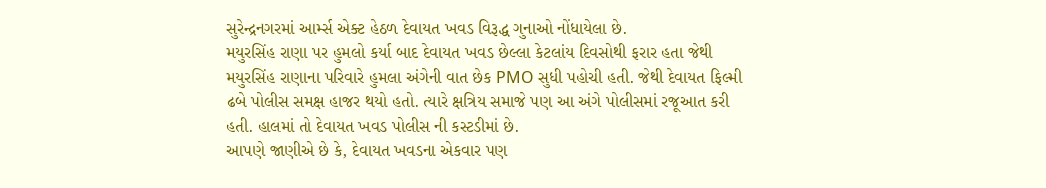સુરેન્દ્રનગરમાં આર્મ્સ એક્ટ હેઠળ દેવાયત ખવડ વિરૂદ્ધ ગુનાઓ નોંધાયેલા છે.
મયુરસિંહ રાણા પર હુમલો કર્યા બાદ દેવાયત ખવડ છેલ્લા કેટલાંય દિવસોથી ફરાર હતા જેથી મયુરસિંહ રાણાના પરિવારે હુમલા અંગેની વાત છેક PMO સુધી પહોચી હતી. જેથી દેવાયત ફિલ્મી ઢબે પોલીસ સમક્ષ હાજર થયો હતો. ત્યારે ક્ષત્રિય સમાજે પણ આ અંગે પોલીસમાં રજૂઆત કરી હતી. હાલમાં તો દેવાયત ખવડ પોલીસ ની કસ્ટડીમાં છે.
આપણે જાણીએ છે કે, દેવાયત ખવડના એકવાર પણ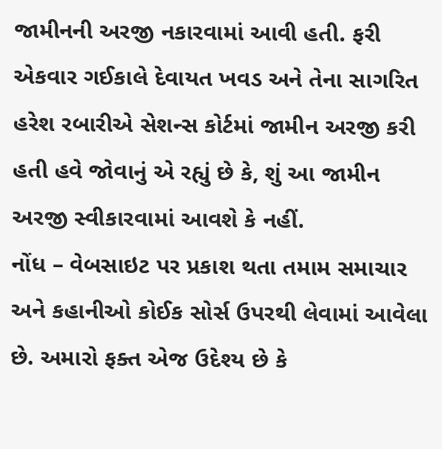જામીનની અરજી નકારવામાં આવી હતી. ફરી એકવાર ગઈકાલે દેવાયત ખવડ અને તેના સાગરિત હરેશ રબારીએ સેશન્સ કોર્ટમાં જામીન અરજી કરી હતી હવે જોવાનું એ રહ્યું છે કે, શું આ જામીન અરજી સ્વીકારવામાં આવશે કે નહીં.
નોંધ – વેબસાઇટ પર પ્રકાશ થતા તમામ સમાચાર અને કહાનીઓ કોઈક સોર્સ ઉપરથી લેવામાં આવેલા છે. અમારો ફક્ત એજ ઉદેશ્ય છે કે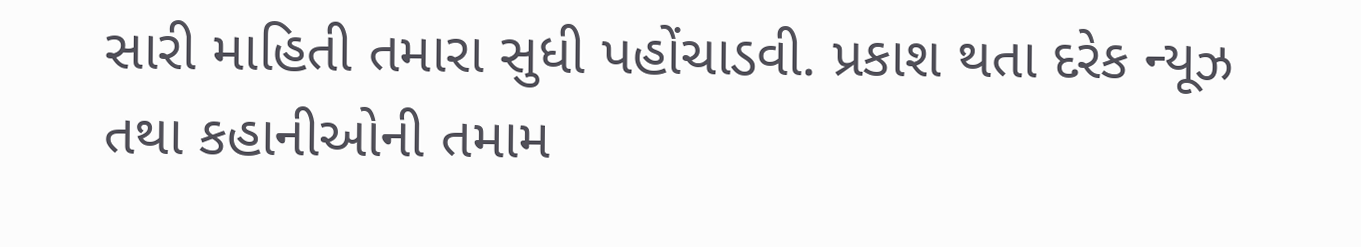સારી માહિતી તમારા સુધી પહોંચાડવી. પ્રકાશ થતા દરેક ન્યૂઝ તથા કહાનીઓની તમામ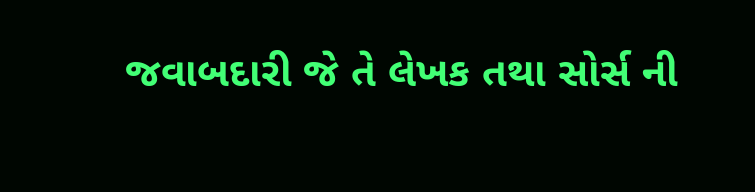જવાબદારી જે તે લેખક તથા સોર્સ ની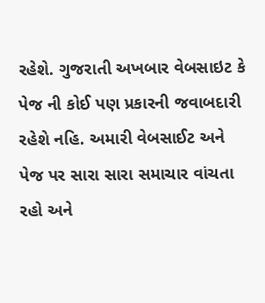રહેશે. ગુજરાતી અખબાર વેબસાઇટ કે પેજ ની કોઈ પણ પ્રકારની જવાબદારી રહેશે નહિ. અમારી વેબસાઈટ અને પેજ પર સારા સારા સમાચાર વાંચતા રહો અને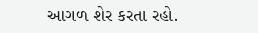આગળ શેર કરતા રહો.